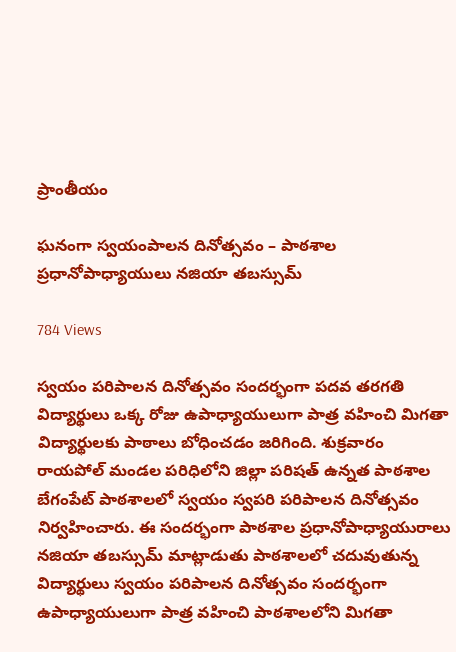ప్రాంతీయం

ఘనంగా స్వయంపాలన దినోత్సవం – పాఠశాల ప్రధానోపాధ్యాయులు నజియా తబస్సుమ్

784 Views

స్వయం పరిపాలన దినోత్సవం సందర్భంగా పదవ తరగతి విద్యార్థులు ఒక్క రోజు ఉపాధ్యాయులుగా పాత్ర వహించి మిగతా విద్యార్థులకు పాఠాలు బోధించడం జరిగింది. శుక్రవారం రాయపోల్ మండల పరిధిలోని జిల్లా పరిషత్ ఉన్నత పాఠశాల బేగంపేట్ పాఠశాలలో స్వయం స్వపరి పరిపాలన దినోత్సవం నిర్వహించారు. ఈ సందర్భంగా పాఠశాల ప్రధానోపాధ్యాయురాలు నజియా తబస్సుమ్ మాట్లాడుతు పాఠశాలలో చదువుతున్న విద్యార్థులు స్వయం పరిపాలన దినోత్సవం సందర్భంగా ఉపాధ్యాయులుగా పాత్ర వహించి పాఠశాలలోని మిగతా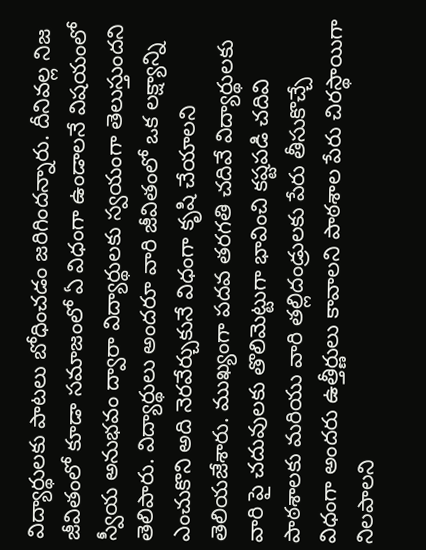విద్యార్థులకు పాటలు బోధించడం జరిగిందన్నారు. దీనివల్ల నిజ జీవితంలో కూడా సమాజంలో ఏ విధంగా ఉండాలనే విషయంలో స్వీయ అనుభవం ద్వారా విద్యార్థులకు స్వయంగా తెలుస్తుందని తెలిపారు. విద్యార్థులు అందరూ వారి జీవితంలో ఒక లక్ష్యాన్ని ఎంచుకొని అది నెరవేర్చుకునే విధంగా కృషి చేయాలని తెలియజేశారు. ముఖ్యంగా పదవ తరగతి చదివే విద్యార్థులకు వారి పై చదువులకు తొలిమెట్టుగా భావించి కష్టపడి చదివి పాఠశాలకు మరియు వారి తల్లిదండ్రులకు పేరు తీసుకొచ్చే విధంగా అందరు ఉత్తీర్ణులు కావాలని పాఠశాల పేరు చిరస్థాయిగా నిలపాలని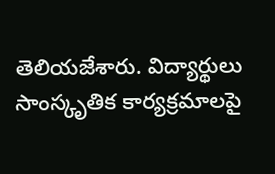తెలియజేశారు. విద్యార్థులు సాంస్కృతిక కార్యక్రమాలపై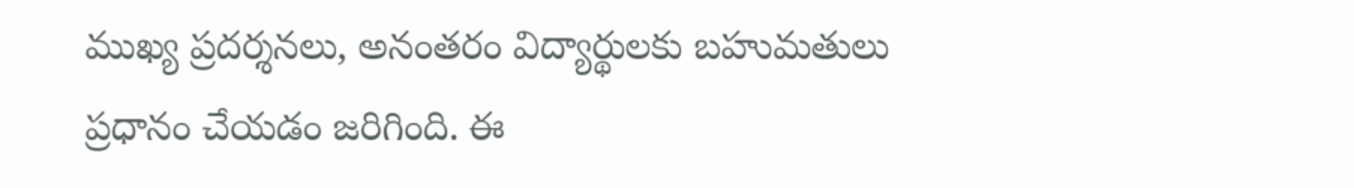ముఖ్య ప్రదర్శనలు, అనంతరం విద్యార్థులకు బహుమతులు ప్రధానం చేయడం జరిగింది. ఈ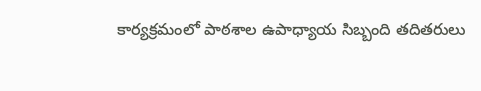కార్యక్రమంలో పాఠశాల ఉపాధ్యాయ సిబ్బంది తదితరులు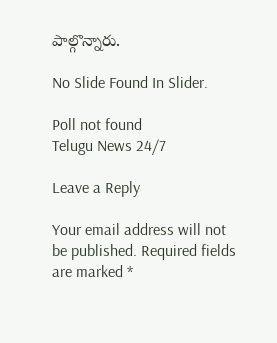పాల్గొన్నారు.

No Slide Found In Slider.

Poll not found
Telugu News 24/7

Leave a Reply

Your email address will not be published. Required fields are marked *